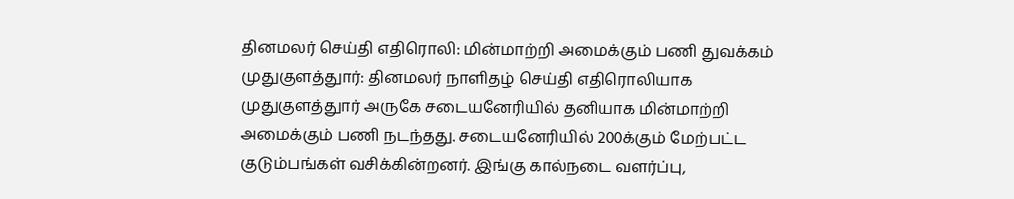தினமலர் செய்தி எதிரொலி: மின்மாற்றி அமைக்கும் பணி துவக்கம்
முதுகுளத்துார்: தினமலர் நாளிதழ் செய்தி எதிரொலியாக முதுகுளத்துார் அருகே சடையனேரியில் தனியாக மின்மாற்றி அமைக்கும் பணி நடந்தது. சடையனேரியில் 200க்கும் மேற்பட்ட குடும்பங்கள் வசிக்கின்றனர். இங்கு கால்நடை வளர்ப்பு,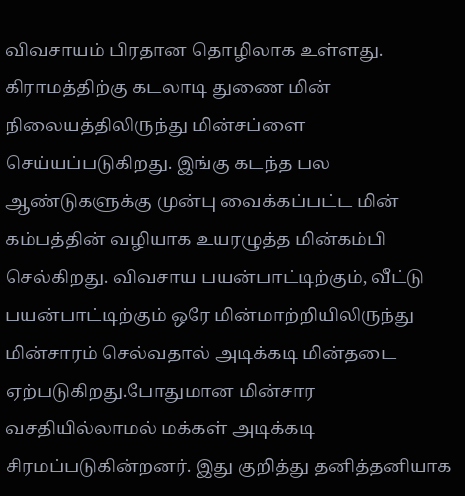விவசாயம் பிரதான தொழிலாக உள்ளது. கிராமத்திற்கு கடலாடி துணை மின் நிலையத்திலிருந்து மின்சப்ளை செய்யப்படுகிறது. இங்கு கடந்த பல ஆண்டுகளுக்கு முன்பு வைக்கப்பட்ட மின் கம்பத்தின் வழியாக உயரழுத்த மின்கம்பி செல்கிறது. விவசாய பயன்பாட்டிற்கும், வீட்டு பயன்பாட்டிற்கும் ஒரே மின்மாற்றியிலிருந்து மின்சாரம் செல்வதால் அடிக்கடி மின்தடை ஏற்படுகிறது.போதுமான மின்சார வசதியில்லாமல் மக்கள் அடிக்கடி சிரமப்படுகின்றனர். இது குறித்து தனித்தனியாக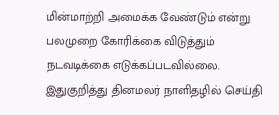மின்மாற்றி அமைக்க வேண்டும் என்று பலமுறை கோரிக்கை விடுத்தும் நடவடிக்கை எடுக்கப்படவில்லை. இதுகுறித்து தினமலர் நாளிதழில் செய்தி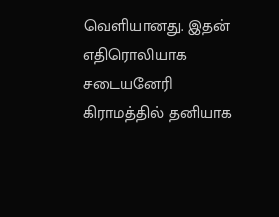வெளியானது. இதன் எதிரொலியாக சடையனேரி கிராமத்தில் தனியாக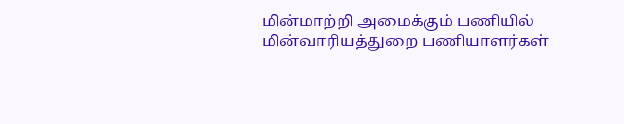மின்மாற்றி அமைக்கும் பணியில் மின்வாரியத்துறை பணியாளர்கள்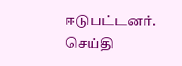ஈடுபட்டனர். செய்தி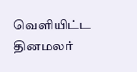வெளியிட்ட தினமலர்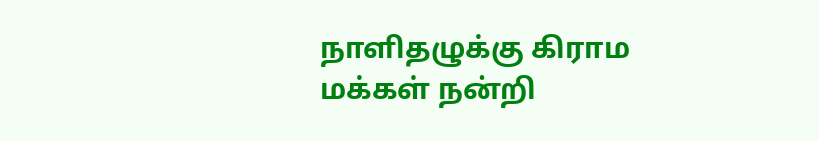நாளிதழுக்கு கிராம மக்கள் நன்றி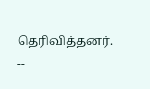தெரிவித்தனர். --